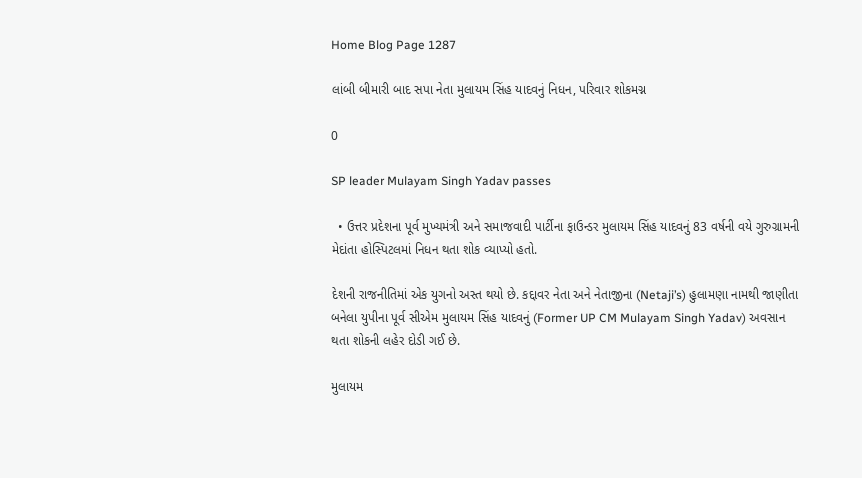Home Blog Page 1287

લાંબી બીમારી બાદ સપા નેતા મુલાયમ સિંહ યાદવનું નિધન, પરિવાર શોકમગ્ન

0

SP leader Mulayam Singh Yadav passes

  • ઉત્તર પ્રદેશના પૂર્વ મુખ્યમંત્રી અને સમાજવાદી પાર્ટીના ફાઉન્ડર મુલાયમ સિંહ યાદવનું 83 વર્ષની વયે ગુરુગ્રામની મેદાંતા હોસ્પિટલમાં નિધન થતા શોક વ્યાપ્યો હતો.

દેશની રાજનીતિમાં એક યુગનો અસ્ત થયો છે. કદ્દાવર નેતા અને નેતાજીના (Netaji’s) હુલામણા નામથી જાણીતા બનેલા યુપીના પૂર્વ સીએમ મુલાયમ સિંહ યાદવનું (Former UP CM Mulayam Singh Yadav) અવસાન થતા શોકની લહેર દોડી ગઈ છે.

મુલાયમ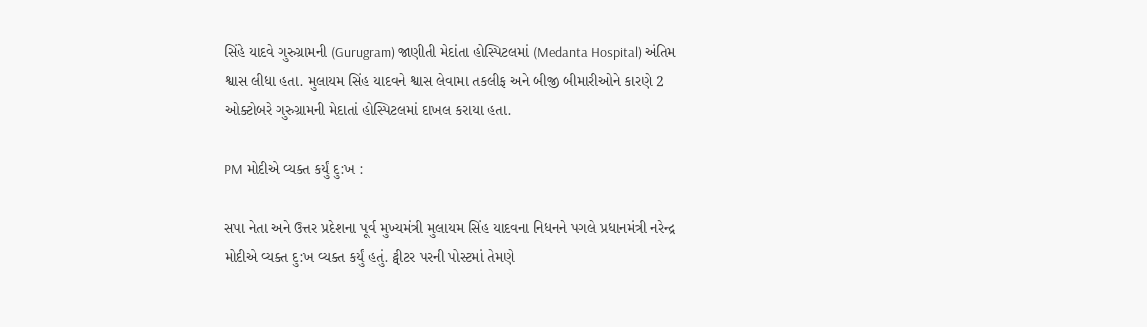સિંહે યાદવે ગુરુગ્રામની (Gurugram) જાણીતી મેદાંતા હોસ્પિટલમાં (Medanta Hospital) અંતિમ શ્વાસ લીધા હતા. મુલાયમ સિંહ યાદવને શ્વાસ લેવામા તકલીફ અને બીજી બીમારીઓને કારણે 2 ઓક્ટોબરે ગુરુગ્રામની મેદાતાં હોસ્પિટલમાં દાખલ કરાયા હતા.

PM મોદીએ વ્યક્ત કર્યું દુ:ખ :

સપા નેતા અને ઉત્તર પ્રદેશના પૂર્વ મુખ્યમંત્રી મુલાયમ સિંહ યાદવના નિધનને પગલે પ્રધાનમંત્રી નરેન્દ્ર મોદીએ વ્યક્ત દુ:ખ વ્યક્ત કર્યું હતું. ટ્વીટર પરની પોસ્ટમાં તેમણે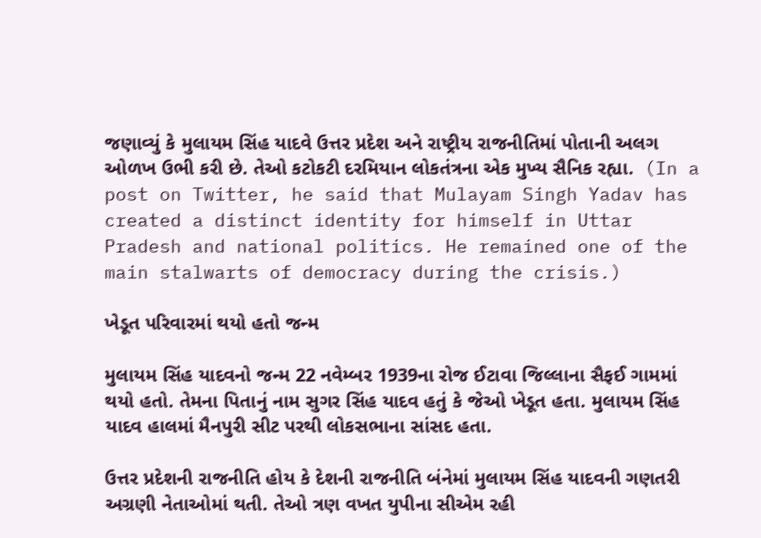જણાવ્યું કે મુલાયમ સિંહ યાદવે ઉત્તર પ્રદેશ અને રાષ્ટ્રીય રાજનીતિમાં પોતાની અલગ ઓળખ ઉભી કરી છે. તેઓ કટોકટી દરમિયાન લોકતંત્રના એક મુખ્ય સૈનિક રહ્યા.  (In a post on Twitter, he said that Mulayam Singh Yadav has created a distinct identity for himself in Uttar Pradesh and national politics. He remained one of the main stalwarts of democracy during the crisis.)

ખેડૂત પરિવારમાં થયો હતો જન્મ

મુલાયમ સિંહ યાદવનો જન્મ 22 નવેમ્બર 1939ના રોજ ઈટાવા જિલ્લાના સૈફઈ ગામમાં થયો હતો. તેમના પિતાનું નામ સુગર સિંહ યાદવ હતું કે જેઓ ખેડૂત હતા. મુલાયમ સિંહ યાદવ હાલમાં મૈનપુરી સીટ પરથી લોકસભાના સાંસદ હતા.

ઉત્તર પ્રદેશની રાજનીતિ હોય કે દેશની રાજનીતિ બંનેમાં મુલાયમ સિંહ યાદવની ગણતરી અગ્રણી નેતાઓમાં થતી. તેઓ ત્રણ વખત યુપીના સીએમ રહી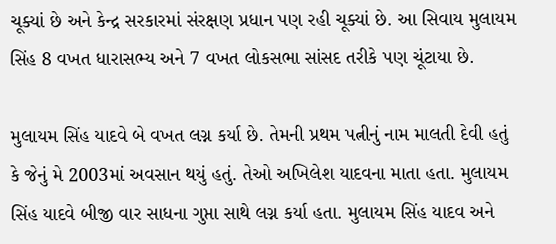ચૂક્યાં છે અને કેન્દ્ર સરકારમાં સંરક્ષણ પ્રધાન પણ રહી ચૂક્યાં છે. આ સિવાય મુલાયમ સિંહ 8 વખત ધારાસભ્ય અને 7 વખત લોકસભા સાંસદ તરીકે પણ ચૂંટાયા છે.

મુલાયમ સિંહ યાદવે બે વખત લગ્ન કર્યા છે. તેમની પ્રથમ પત્નીનું નામ માલતી દેવી હતું કે જેનું મે 2003માં અવસાન થયું હતું. તેઓ અખિલેશ યાદવના માતા હતા. મુલાયમ સિંહ યાદવે બીજી વાર સાધના ગુપ્તા સાથે લગ્ન કર્યા હતા. મુલાયમ સિંહ યાદવ અને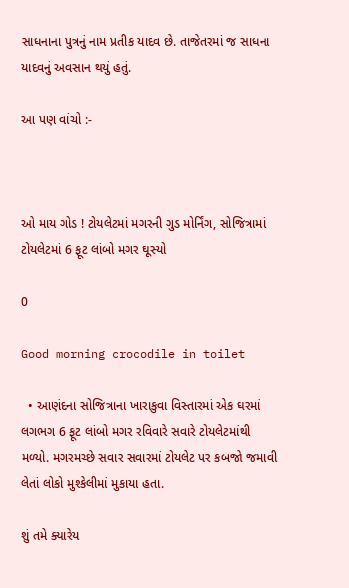સાધનાના પુત્રનું નામ પ્રતીક યાદવ છે. તાજેતરમાં જ સાધના યાદવનું અવસાન થયું હતું.

આ પણ વાંચો :-



ઓ માય ગોડ ! ટોયલેટમાં મગરની ગુડ મોર્નિંગ, સોજિત્રામાં ટોયલેટમાં 6 ફૂટ લાંબો મગર ઘૂસ્યો

0

Good morning crocodile in toilet

  • આણંદના સોજિત્રાના ખારાકુવા વિસ્તારમાં એક ઘરમાં લગભગ 6 ફૂટ લાંબો મગર રવિવારે સવારે ટોયલેટમાંથી મળ્યો. મગરમચ્છે સવાર સવારમાં ટોયલેટ પર કબજો જમાવી લેતાં લોકો મુશ્કેલીમાં મુકાયા હતા.

શું તમે ક્યારેય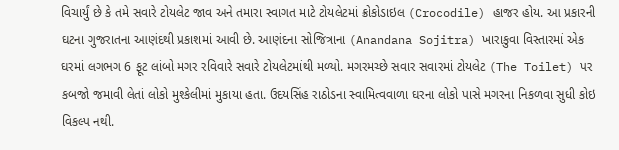વિચાર્યું છે કે તમે સવારે ટોયલેટ જાવ અને તમારા સ્વાગત માટે ટોયલેટમાં ક્રોકોડાઇલ (Crocodile) હાજર હોય. આ પ્રકારની ઘટના ગુજરાતના આણંદથી પ્રકાશમાં આવી છે. આણંદના સોજિત્રાના (Anandana Sojitra) ખારાકુવા વિસ્તારમાં એક ઘરમાં લગભગ 6 ફૂટ લાંબો મગર રવિવારે સવારે ટોયલેટમાંથી મળ્યો. મગરમચ્છે સવાર સવારમાં ટોયલેટ (The Toilet) પર કબજો જમાવી લેતાં લોકો મુશ્કેલીમાં મુકાયા હતા. ઉદયસિંહ રાઠોડના સ્વામિત્વવાળા ઘરના લોકો પાસે મગરના નિકળવા સુધી કોઇ વિકલ્પ નથી.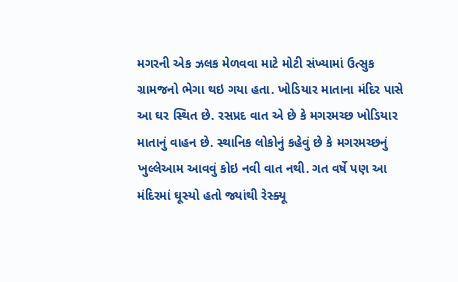મગરની એક ઝલક મેળવવા માટે મોટી સંખ્યામાં ઉત્સુક ગ્રામજનો ભેગા થઇ ગયા હતા. ખોડિયાર માતાના મંદિર પાસે આ ઘર સ્થિત છે. રસપ્રદ વાત એ છે કે મગરમચ્છ ખોડિયાર માતાનું વાહન છે. સ્થાનિક લોકોનું કહેવું છે કે મગરમચ્છનું ખુલ્લેઆમ આવવું કોઇ નવી વાત નથી. ગત વર્ષે પણ આ મંદિરમાં ઘૂસ્યો હતો જ્યાંથી રેસ્ક્યૂ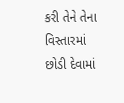કરી તેને તેના વિસ્તારમાં છોડી દેવામાં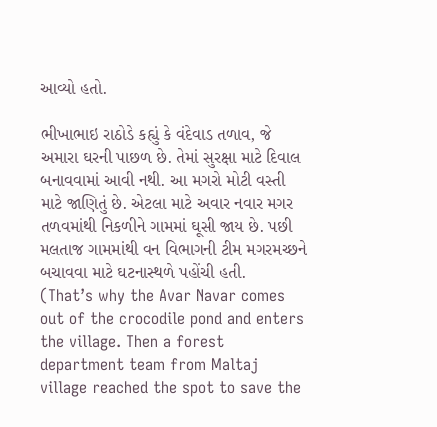આવ્યો હતો.

ભીખાભાઇ રાઠોડે કહ્યું કે વંદેવાડ તળાવ, જે અમારા ઘરની પાછળ છે. તેમાં સુરક્ષા માટે દિવાલ બનાવવામાં આવી નથી. આ મગરો મોટી વસ્તી માટે જાણિતું છે. એટલા માટે અવાર નવાર મગર તળવમાંથી નિકળીને ગામમાં ઘૂસી જાય છે. પછી મલતાજ ગામમાંથી વન વિભાગની ટીમ મગરમચ્છને બચાવવા માટે ઘટનાસ્થળે પહોંચી હતી.  (That’s why the Avar Navar comes out of the crocodile pond and enters the village. Then a forest department team from Maltaj village reached the spot to save the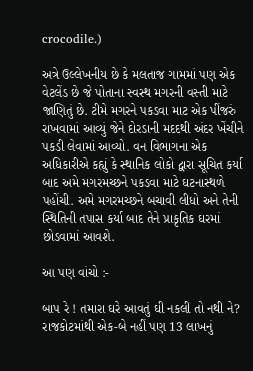crocodile.)

અત્રે ઉલ્લેખનીય છે કે મલતાજ ગામમાં પણ એક વેટલેંડ છે જે પોતાના સ્વસ્થ મગરની વસ્તી માટે જાણિતું છે. ટીમે મગરને પકડવા માટ એક પીંજરું રાખવામાં આવ્યું જેને દોરડાની મદદથી અંદર ખેંચીને પકડી લેવામાં આવ્યો. વન વિભાગના એક અધિકારીએ કહ્યું કે સ્થાનિક લોકો દ્વારા સૂચિત કર્યા બાદ અમે મગરમચ્છને પકડવા માટે ઘટનાસ્થળે પહોંચી. અમે મગરમચ્છને બચાવી લીધો અને તેની સ્થિતિની તપાસ કર્યા બાદ તેને પ્રાકૃતિક ઘરમાં છોડવામાં આવશે.

આ પણ વાંચો :-

બાપ રે ! તમારા ઘરે આવતું ઘી નકલી તો નથી ને? રાજકોટમાંથી એક-બે નહીં પણ 13 લાખનું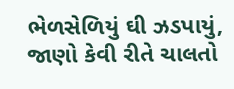ભેળસેળિયું ઘી ઝડપાયું, જાણો કેવી રીતે ચાલતો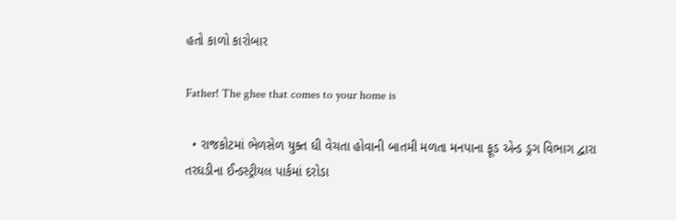હતો કાળો કારોબાર

Father! The ghee that comes to your home is

  • રાજકોટમાં ભેળસેળ યુક્ત ઘી વેચતા હોવાની બાતમી મળતા મનપાના ફૂડ એન્ડ ડ્રગ વિભાગ દ્વારા તરઘડીના ઈન્ડસ્ટ્રીયલ પાર્કમાં દરોડા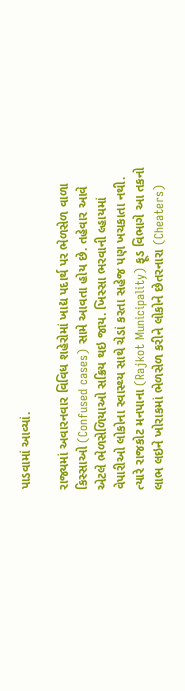પાડવામાં આવ્યાં.

રાજ્યમાં અવારનવાર વિવિધ શહેરોમાં ખાદ્ય પદાર્થ પર ભેળસેળ વાળા કિસ્સાઓ (Confused cases) સામે આવતા હોય છે. તહેવાર આવે એટલે ભેળસેળિયાઓ સક્રિય થઇ જાય. ખિસ્સા ભરવાની લ્હાયમાં વેપારીઓ લોકોના સ્વાસ્થ્ય સાથે ચેડાં કરતા સહેજ પણ ખચકાતા નથી.  ત્યારે રાજકોટ મનપાના (Rajkot Municipality) ફૂડ વિભાગે આ તકનો લાભ લઇને ખોરાકમાં ભેળસેળ કરીને લોકોને છેતરનારા (Cheaters)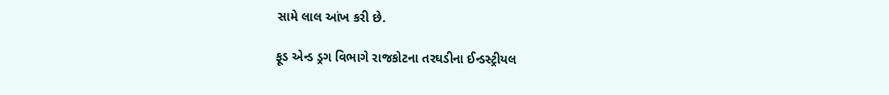સામે લાલ આંખ કરી છે.

ફૂડ એન્ડ ડ્રગ વિભાગે રાજકોટના તરઘડીના ઈન્ડસ્ટ્રીયલ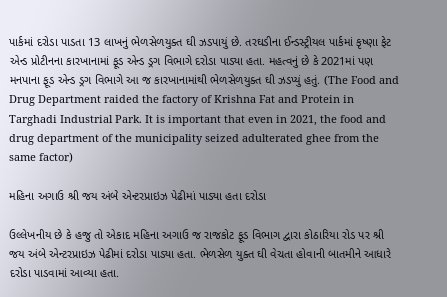પાર્કમાં દરોડા પાડતા 13 લાખનું ભેળસેળયુક્ત ઘી ઝડપાયું છે. તરઘડીના ઈન્ડસ્ટ્રીયલ પાર્કમાં કૃષ્ણા ફેટ એન્ડ પ્રોટીનના કારખાનામાં ફૂડ એન્ડ ડ્રગ વિભાગે દરોડા પાડ્યા હતા. મહત્વનું છે કે 2021માં પણ મનપાના ફૂડ એન્ડ ડ્રગ વિભાગે આ જ કારખાનામાંથી ભેળસેળયુક્ત ઘી ઝડપ્યું હતું. (The Food and Drug Department raided the factory of Krishna Fat and Protein in Targhadi Industrial Park. It is important that even in 2021, the food and drug department of the municipality seized adulterated ghee from the same factor)

મહિના અગાઉ શ્રી જય અંબે એન્ટરપ્રાઇઝ પેઢીમાં પાડ્યા હતા દરોડા

ઉલ્લેખનીય છે કે હજુ તો એકાદ મહિના અગાઉ જ રાજકોટ ફૂડ વિભાગ દ્વારા કોઠારિયા રોડ પર શ્રી જય અંબે એન્ટરપ્રાઇઝ પેઢીમાં દરોડા પાડ્યા હતા. ભેળસેળ યુક્ત ઘી વેચતા હોવાની બાતમીને આધારે દરોડા પાડવામાં આવ્યા હતા.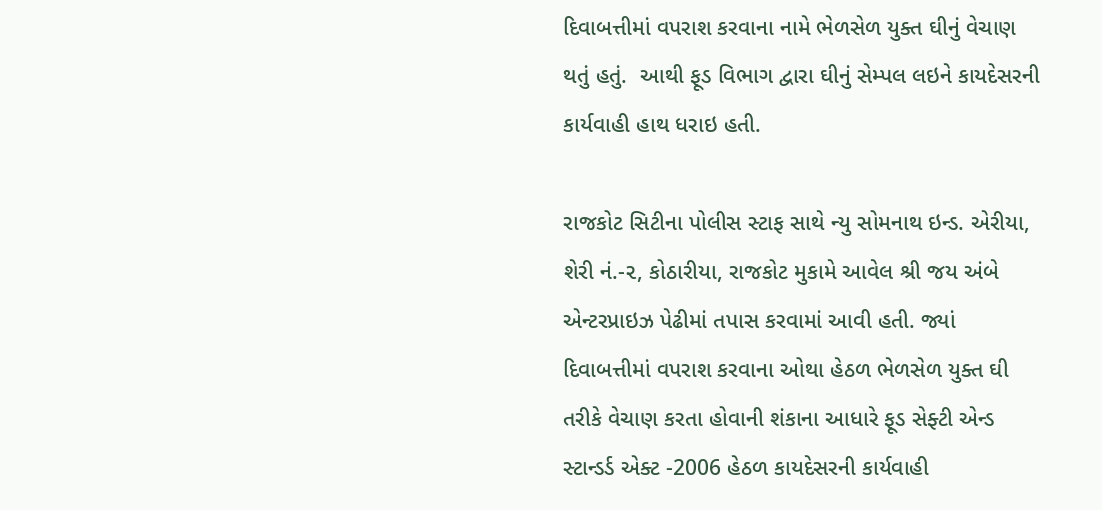દિવાબત્તીમાં વપરાશ કરવાના નામે ભેળસેળ યુક્ત ઘીનું વેચાણ થતું હતું.  આથી ફૂડ વિભાગ દ્વારા ઘીનું સેમ્પલ લઇને કાયદેસરની કાર્યવાહી હાથ ધરાઇ હતી.

રાજકોટ સિટીના પોલીસ સ્ટાફ સાથે ન્યુ સોમનાથ ઇન્ડ. એરીયા, શેરી નં.-૨, કોઠારીયા, રાજકોટ મુકામે આવેલ શ્રી જય અંબે એન્ટરપ્રાઇઝ પેઢીમાં તપાસ કરવામાં આવી હતી. જ્યાં દિવાબત્તીમાં વપરાશ કરવાના ઓથા હેઠળ ભેળસેળ યુક્ત ઘી તરીકે વેચાણ કરતા હોવાની શંકાના આધારે ફૂડ સેફ્ટી એન્ડ સ્ટાન્ડર્ડ એક્ટ -2006 હેઠળ કાયદેસરની કાર્યવાહી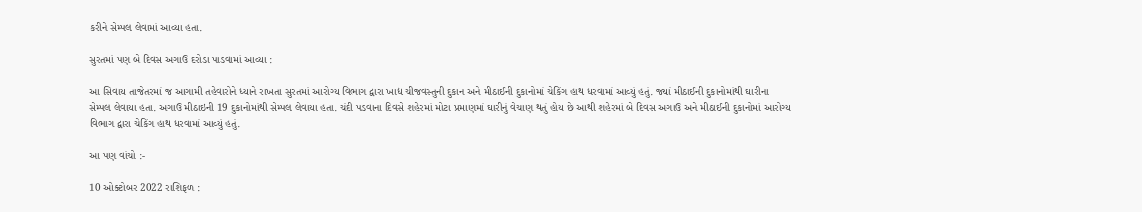કરીને સેમ્પલ લેવામાં આવ્યા હતા.

સુરતમાં પણ બે દિવસ અગાઉ દરોડા પાડવામાં આવ્યા :

આ સિવાય તાજેતરમાં જ આગામી તહેવારોને ધ્યાને રાખતા સુરતમાં આરોગ્ય વિભાગ દ્વારા ખાદ્ય ચીજવસ્તુની દુકાન અને મીઠાઈની દુકાનોમાં ચેકિંગ હાથ ધરવામાં આવ્યું હતું. જ્યાં મીઠાઈની દુકાનોમાંથી ઘારીના સેમ્પલ લેવાયા હતા. અગાઉ મીઠાઇની 19 દુકાનોમાંથી સેમ્પલ લેવાયા હતા. ચંદી પડવાના દિવસે શહેરમાં મોટા પ્રમાણમાં ઘારીનું વેચાણ થતું હોય છે આથી શહેરમાં બે દિવસ અગાઉ અને મીઠાઈની દુકાનોમાં આરોગ્ય વિભાગ દ્વારા ચેકિંગ હાથ ધરવામાં આવ્યું હતું.

આ પણ વાંચો :-

10 ઓક્ટોબર 2022 રાશિફળ :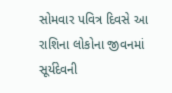સોમવાર પવિત્ર દિવસે આ રાશિના લોકોના જીવનમાં સૂર્યદેવની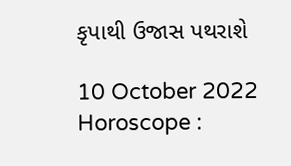કૃપાથી ઉજાસ પથરાશે

10 October 2022 Horoscope :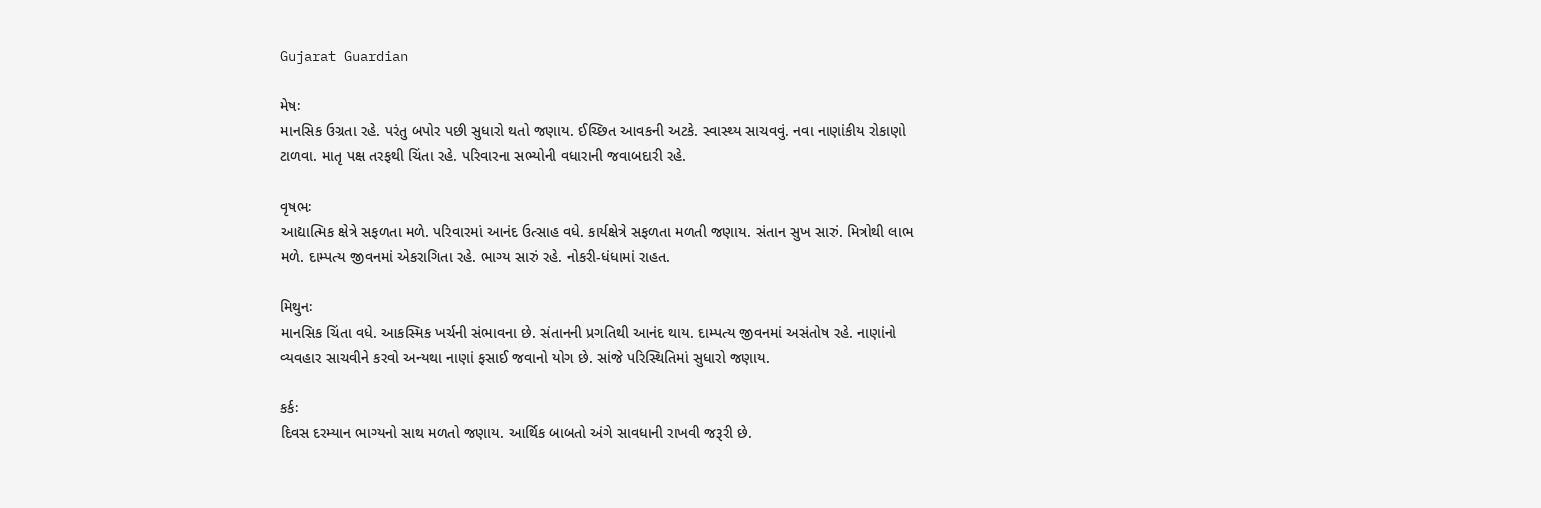Gujarat Guardian

મેષઃ
માનસિક ઉગ્રતા રહે. પરંતુ બપોર પછી સુધારો થતો જણાય. ઈચ્છિત આવકની અટકે. સ્વાસ્થ્ય સાચવવું. નવા નાણાંકીય રોકાણો ટાળવા. માતૃ પક્ષ તરફથી ચિંતા રહે. પરિવારના સભ્યોની વધારાની જવાબદારી રહે.

વૃષભઃ
આદ્યાત્મિક ક્ષેત્રે સફળતા મળે. પરિવારમાં આનંદ ઉત્સાહ વધે. કાર્યક્ષેત્રે સફળતા મળતી જણાય. સંતાન સુખ સારું. મિત્રોથી લાભ મળે. દામ્પત્ય જીવનમાં એકરાગિતા રહે. ભાગ્ય સારું રહે. નોકરી-ધંધામાં રાહત.

મિથુનઃ
માનસિક ચિંતા વધે. આકસ્મિક ખર્ચની સંભાવના છે. સંતાનની પ્રગતિથી આનંદ થાય. દામ્પત્ય જીવનમાં અસંતોષ રહે. નાણાંનો વ્યવહાર સાચવીને કરવો અન્યથા નાણાં ફસાઈ જવાનો યોગ છે. સાંજે પરિસ્થિતિમાં સુધારો જણાય.

કર્કઃ
દિવસ દરમ્યાન ભાગ્યનો સાથ મળતો જણાય. આર્થિક બાબતો અંગે સાવધાની રાખવી જરૂરી છે.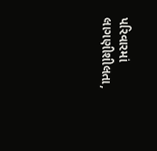પરિવારમાં લાગણીશીલતા,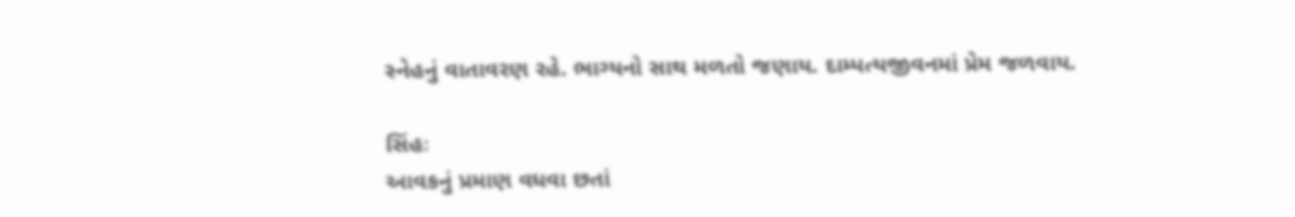સ્નેહનું વાતાવરણ રહે. ભાગ્યનો સાથ મળતો જણાય. દામ્પત્યજીવનમાં પ્રેમ જળવાય.

સિંહઃ
આવકનું પ્રમાણ વધવા છતાં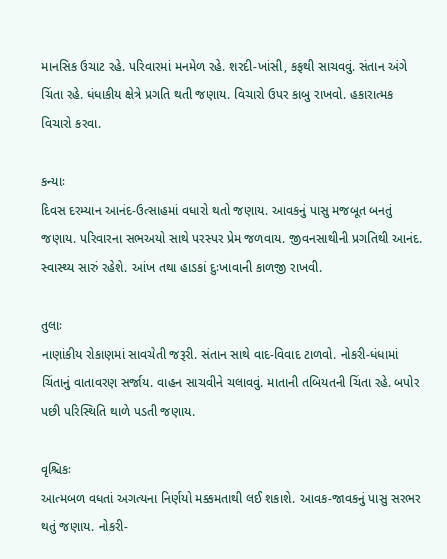માનસિક ‌ઉચાટ રહે. પરિવારમાં મનમેળ રહે. શરદી-ખાંસી, કફથી સાચવવું. સંતાન અંગે ચિંતા રહે. ધંધાકીય ક્ષેત્રે પ્રગતિ થતી જણાય. વિચારો ઉપર કાબુ રાખવો. હકારાત્મક વિચારો કરવા.

કન્યાઃ
દિવસ દરમ્યાન આનંદ-ઉત્સાહમાં વધારો થતો જણાય. આવકનું પાસુ મજબૂત બનતું જણાય. પરિવારના સભઅયો સાથે પરસ્પર પ્રેમ જળવાય. જીવનસાથીની પ્રગતિથી આનંદ. સ્વાસ્થ્ય સારું રહેશે. આંખ તથા હાડકાં દુઃખાવાની કાળજી રાખવી.

તુલાઃ
નાણાંકીય રોકાણમાં સાવચેતી જરૂરી. સંતાન સાથે વાદ-વિવાદ ટાળવો. નોકરી-ધંધામાં ચિંતાનું વાતાવરણ સર્જાય. વાહન સાચવીને ચલાવવું. માતાની તબિયતની ચિંતા રહે. બપોર પછી પરિસ્થિતિ થાળે પડતી જણાય.

વૃશ્ચિકઃ
આત્મબળ વધતાં અગત્યના નિર્ણયો મક્કમતાથી લઈ શકાશે. આવક-જાવકનું પાસુ સરભર થતું જણાય. નોકરી-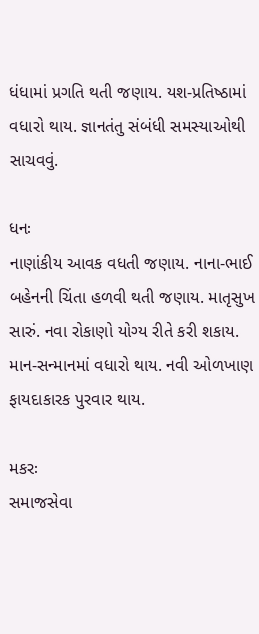ધંધામાં પ્રગતિ થતી જણાય. યશ-પ્રતિષ્‍ઠામાં વધારો થાય. જ્ઞાનતંતુ સંબંધી સમસ્યાઓથી સાચવવું.

ધનઃ
નાણાંકીય આવક વધતી જણાય. નાના-ભાઈ બહેનની ચિંતા હળવી થતી જણાય. માતૃસુખ સારું. નવા રોકાણો યોગ્ય રીતે કરી શકાય. માન-સન્માનમાં વધારો થાય. નવી ઓળખાણ ફાયદાકારક પુરવાર થાય.

મકરઃ
સમાજસેવા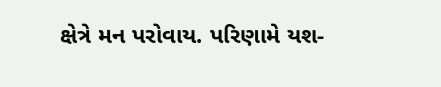ક્ષેત્રે મન પરોવાય. પરિણામે યશ-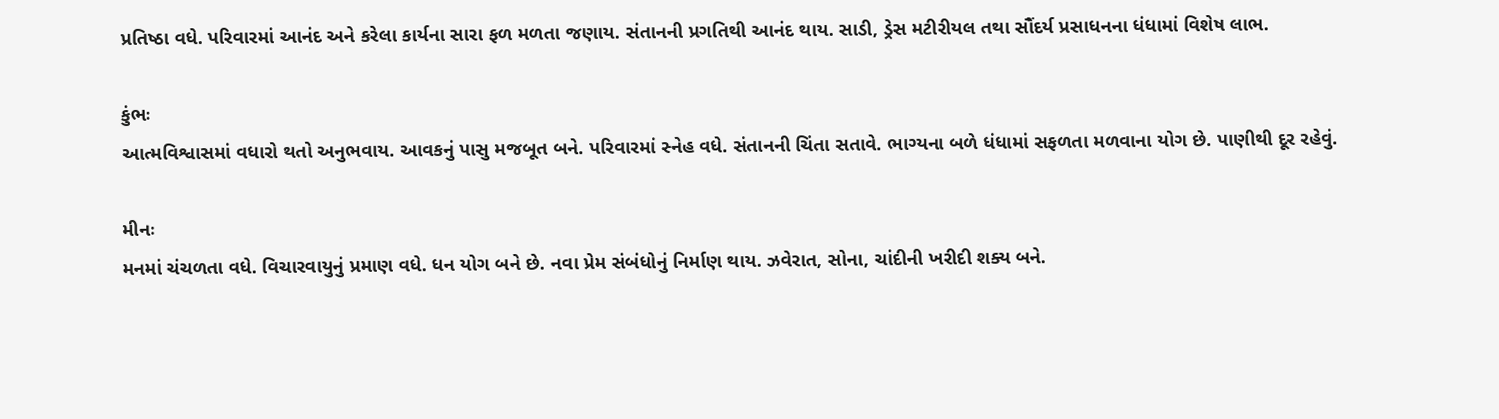પ્રતિષ્‍ઠા વધે. પરિવારમાં આનંદ અને કરેલા કાર્યના સારા ફળ મળતા જણાય. સંતાનની પ્રગતિથી આનંદ થાય. સાડી, ડ્રેસ મટીરીયલ તથા સૌંદર્ય પ્રસાધનના ધંધામાં વિશેષ લાભ.

કુંભઃ
આત્મવિશ્વાસમાં વધારો થતો અનુભવાય. આવકનું પાસુ મજબૂત બને. પરિવારમાં સ્નેહ વધે. સંતાનની ચિંતા સતાવે. ભાગ્યના બળે ધંધામાં સફળતા મળવાના યોગ છે. પાણીથી દૂર રહેવું.

મીનઃ
મનમાં ચંચળતા વધે. વિચારવાયુનું પ્રમાણ વધે. ધન યોગ બને છે. નવા પ્રેમ સંબંધોનું નિર્માણ થાય. ઝવેરાત, સોના, ચાંદીની ખરીદી શક્ય બને.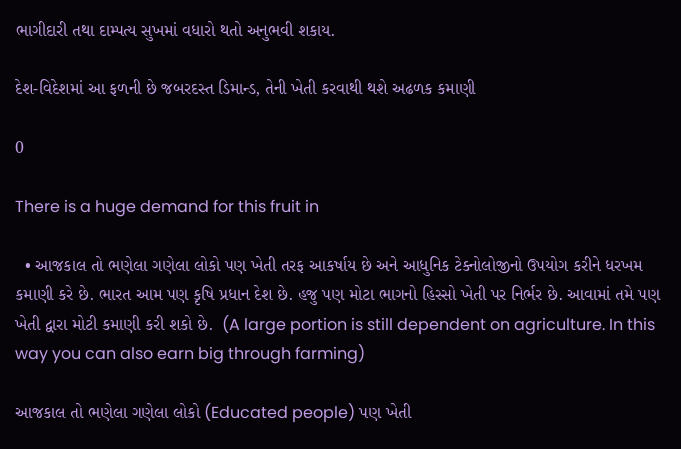ભાગીદારી તથા દામ્પત્ય સુખમાં વધારો થતો અનુભવી શકાય.

દેશ-વિદેશમાં આ ફળની છે જબરદસ્ત ડિમાન્ડ, તેની ખેતી કરવાથી થશે અઢળક કમાણી

0

There is a huge demand for this fruit in

  • આજકાલ તો ભણેલા ગણેલા લોકો પણ ખેતી તરફ આકર્ષાય છે અને આધુનિક ટેક્નોલોજીનો ઉપયોગ કરીને ધરખમ કમાણી કરે છે. ભારત આમ પણ કૃષિ પ્રધાન દેશ છે. હજુ પણ મોટા ભાગનો હિસ્સો ખેતી પર નિર્ભર છે. આવામાં તમે પણ ખેતી દ્વારા મોટી કમાણી કરી શકો છે.  (A large portion is still dependent on agriculture. In this way you can also earn big through farming)

આજકાલ તો ભણેલા ગણેલા લોકો (Educated people) પણ ખેતી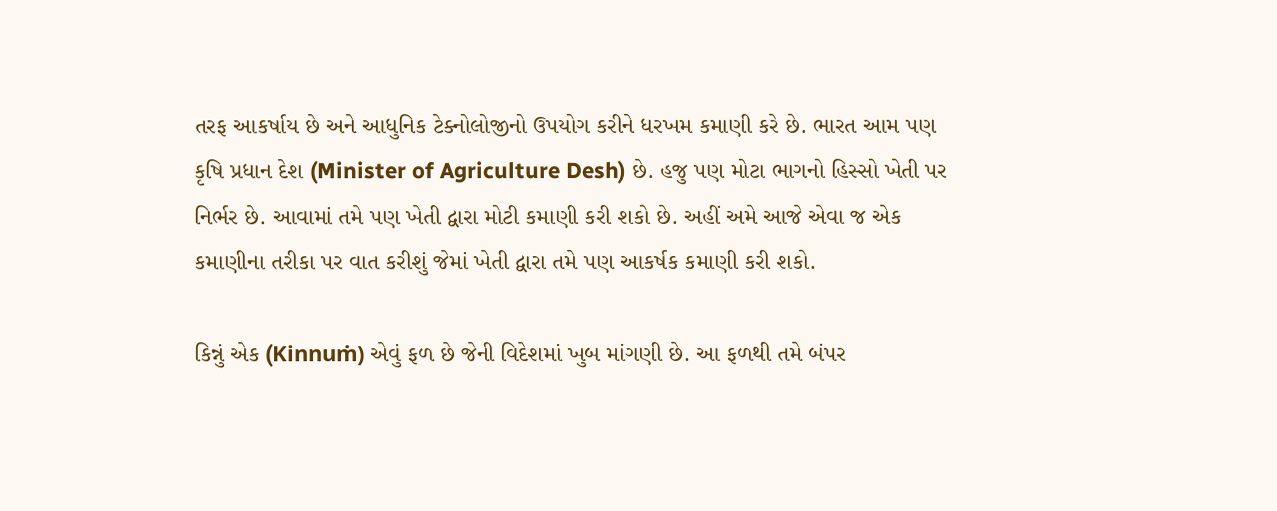તરફ આકર્ષાય છે અને આધુનિક ટેક્નોલોજીનો ઉપયોગ કરીને ધરખમ કમાણી કરે છે. ભારત આમ પણ કૃષિ પ્રધાન દેશ (Minister of Agriculture Desh) છે. હજુ પણ મોટા ભાગનો હિસ્સો ખેતી પર નિર્ભર છે. આવામાં તમે પણ ખેતી દ્વારા મોટી કમાણી કરી શકો છે. અહીં અમે આજે એવા જ એક કમાણીના તરીકા પર વાત કરીશું જેમાં ખેતી દ્વારા તમે પણ આકર્ષક કમાણી કરી શકો.

કિન્નું એક (Kinnuṁ) એવું ફળ છે જેની વિદેશમાં ખુબ માંગણી છે. આ ફળથી તમે બંપર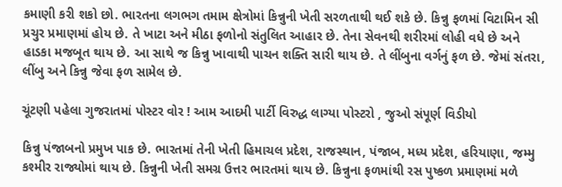કમાણી કરી શકો છો. ભારતના લગભગ તમામ ક્ષેત્રોમાં કિન્નુની ખેતી સરળતાથી થઈ શકે છે. કિન્નુ ફળમાં વિટામિન સી પ્રચુર પ્રમાણમાં હોય છે. તે ખાટા અને મીઠા ફળોનો સંતુલિત આહાર છે. તેના સેવનથી શરીરમાં લોહી વધે છે અને હાડકા મજબૂત થાય છે. આ સાથે જ કિન્નુ ખાવાથી પાચન શક્તિ સારી થાય છે. તે લીંબુના વર્ગનું ફળ છે. જેમાં સંતરા, લીંબુ અને કિન્નુ જેવા ફળ સામેલ છે.

ચૂંટણી પહેલા ગુજરાતમાં પોસ્ટર વોર ! આમ આદમી પાર્ટી વિરુદ્ધ લાગ્યા પોસ્ટરો , જુઓ સંપૂર્ણ વિડીયો

કિન્નુ પંજાબનો પ્રમુખ પાક છે. ભારતમાં તેની ખેતી હિમાચલ પ્રદેશ, રાજસ્થાન, પંજાબ, મધ્ય પ્રદેશ, હરિયાણા, જમ્મુ કશ્મીર રાજ્યોમાં થાય છે. કિન્નુની ખેતી સમગ્ર ઉત્તર ભારતમાં થાય છે. કિન્નુના ફળમાંથી રસ પુષ્કળ પ્રમાણમાં મળે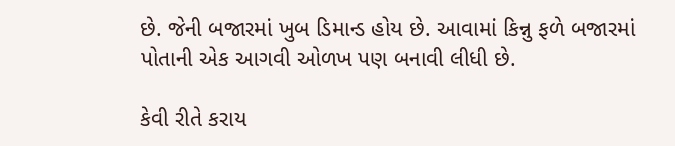છે. જેની બજારમાં ખુબ ડિમાન્ડ હોય છે. આવામાં કિન્નુ ફળે બજારમાં પોતાની એક આગવી ઓળખ પણ બનાવી લીધી છે.

કેવી રીતે કરાય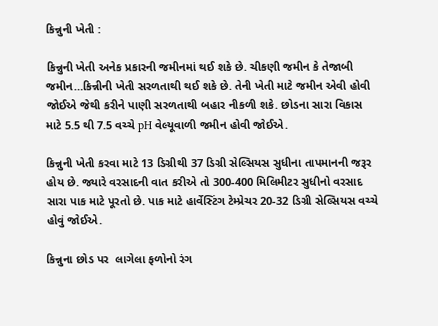કિન્નુની ખેતી :

કિન્નુની ખેતી અનેક પ્રકારની જમીનમાં થઈ શકે છે. ચીકણી જમીન કે તેજાબી જમીન…કિન્નીની ખેતી સરળતાથી થઈ શકે છે. તેની ખેતી માટે જમીન એવી હોવી જોઈએ જેથી કરીને પાણી સરળતાથી બહાર નીકળી શકે. છોડના સારા વિકાસ માટે 5.5 થી 7.5 વચ્ચે pH વેલ્યૂવાળી જમીન હોવી જોઈએ.

કિન્નુની ખેતી કરવા માટે 13 ડિગ્રીથી 37 ડિગ્રી સેલ્સિયસ સુધીના તાપમાનની જરૂર હોય છે. જ્યારે વરસાદની વાત કરીએ તો 300-400 મિલિમીટર સુધીનો વરસાદ સારા પાક માટે પૂરતો છે. પાક માટે હાર્વેસ્ટિંગ ટેમ્પ્રેચર 20-32 ડિગ્રી સેલ્સિયસ વચ્ચે હોવું જોઈએ.

કિન્નુના છોડ પર  લાગેલા ફળોનો રંગ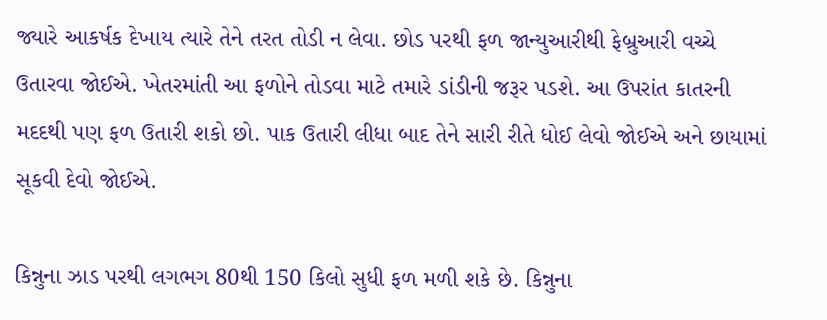જ્યારે આકર્ષક દેખાય ત્યારે તેને તરત તોડી ન લેવા. છોડ પરથી ફળ જાન્યુઆરીથી ફેબ્રુઆરી વચ્ચે ઉતારવા જોઈએ. ખેતરમાંતી આ ફળોને તોડવા માટે તમારે ડાંડીની જરૂર પડશે. આ ઉપરાંત કાતરની મદદથી પણ ફળ ઉતારી શકો છો. પાક ઉતારી લીધા બાદ તેને સારી રીતે ધોઈ લેવો જોઈએ અને છાયામાં સૂકવી દેવો જોઈએ.

કિન્નુના ઝાડ પરથી લગભગ 80થી 150 કિલો સુધી ફળ મળી શકે છે. કિન્નુના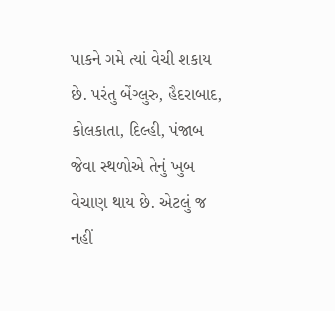પાકને ગમે ત્યાં વેચી શકાય છે. પરંતુ બેંગ્લુરુ, હૈદરાબાદ, કોલકાતા, દિલ્હી, પંજાબ જેવા સ્થળોએ તેનું ખુબ વેચાણ થાય છે. એટલું જ નહીં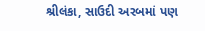શ્રીલંકા, સાઉદી અરબમાં પણ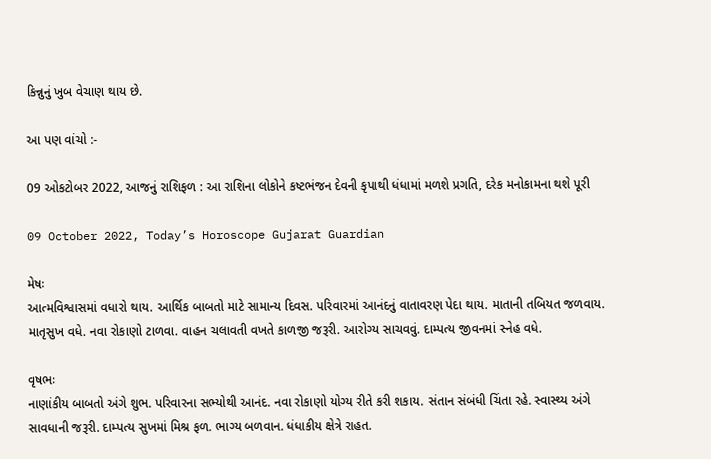કિન્નુનું ખુબ વેચાણ થાય છે.

આ પણ વાંચો :-

09 ઓકટોબર 2022, આજનું રાશિફળ : આ રાશિના લોકોને કષ્ટભંજન દેવની કૃપાથી ધંધામાં મળશે પ્રગતિ, દરેક મનોકામના થશે પૂરી

09 October 2022, Today’s Horoscope Gujarat Guardian

મેષઃ
આત્મવિશ્વાસમાં વધારો થાય. આર્થિક બાબતો માટે સામાન્ય દિવસ. પરિવારમાં આનંદનું વાતાવરણ પેદા થાય. માતાની તબિયત જળવાય. માતૃસુખ વધે. નવા રોકાણો ટાળવા. વાહન ચલાવતી વખતે કાળજી જરૂરી. આરોગ્ય સાચવવું. દામ્પત્ય જીવનમાં સ્નેહ વધે.

વૃષભઃ
નાણાંકીય બાબતો અંગે શુભ. પરિવારના સભ્યોથી આનંદ. નવા રોકાણો યોગ્ય રીતે કરી શકાય. સંતાન સંબંધી ચિંતા રહે. સ્વાસ્થ્ય અંગે સાવધાની જરૂરી. દામ્પત્ય સુખમાં મિશ્ર ફળ. ભાગ્ય બળવાન. ધંધાકીય ક્ષેત્રે રાહત.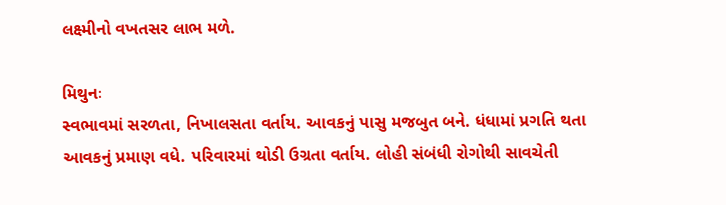લક્ષ્મીનો વખતસર લાભ મળે.

મિથુનઃ
સ્વભાવમાં સરળતા, નિખાલસતા વર્તાય. આવકનું પાસુ મજબુત બને. ધંધામાં પ્રગતિ થતા આવકનું પ્રમાણ વધે. પરિવારમાં થોડી ઉગ્રતા વર્તાય. લોહી સંબંધી રોગોથી સાવચેતી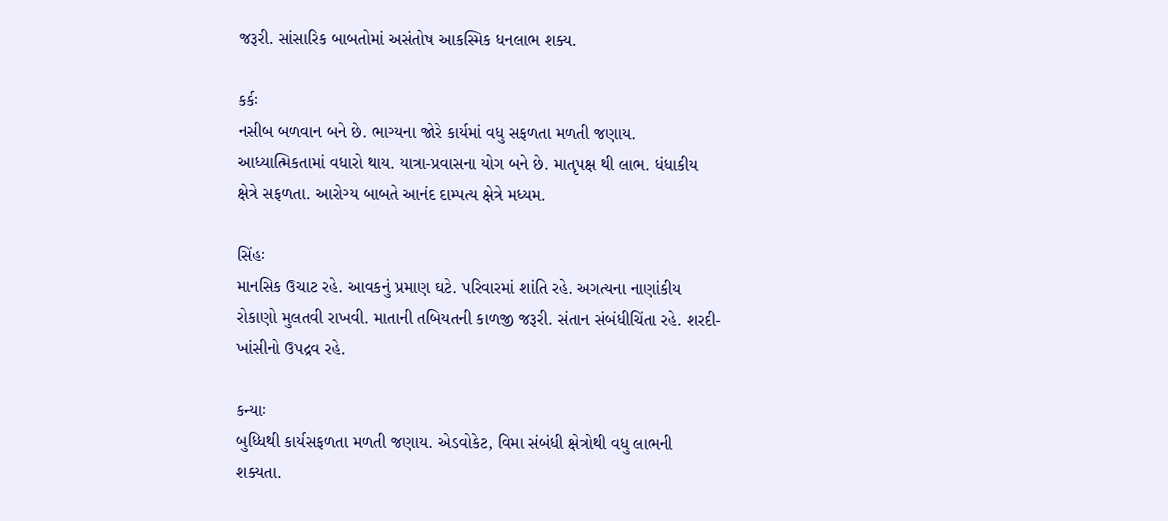જરૂરી. સાંસારિક બાબતોમાં અસંતોષ આકસ્મિક ધનલાભ શક્ય.

કર્કઃ
નસીબ બળવાન બને છે. ભાગ્યના જોરે કાર્યમાં વધુ સફળતા મળતી જણાય. આધ્યાત્મિકતામાં વધારો થાય. યાત્રા-પ્રવાસના યોગ બને છે. માતૃપક્ષ થી લાભ. ધંધાકીય ક્ષેત્રે સફળતા. આરોગ્ય બાબતે આનંદ દામ્પત્ય ક્ષેત્રે મધ્યમ.

સિંહઃ
માનસિક ઉચાટ રહે. આવકનું પ્રમાણ ઘટે. પરિવારમાં શાંતિ રહે. અગત્યના નાણાંકીય રોકાણો મુલતવી રાખવી. માતાની તબિયતની કાળજી જરૂરી. સંતાન સંબંધીચિંતા રહે. શરદી-ખાંસીનો ઉપદ્રવ રહે.

કન્યાઃ
બુધ્ધિથી કાર્યસફળતા મળતી જણાય. એડવોકેટ, વિમા સંબંધી ક્ષેત્રોથી વધુ લાભની શક્યતા.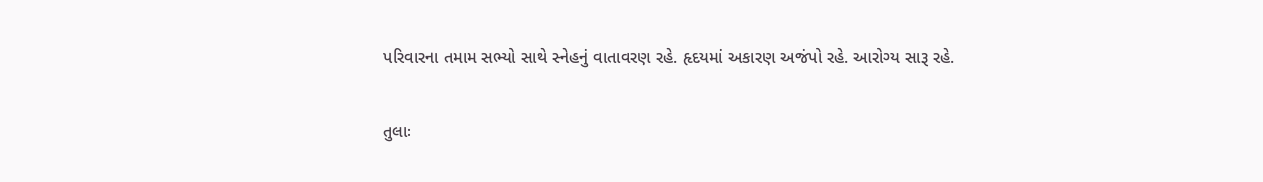પરિવારના તમામ સભ્યો સાથે સ્નેહનું વાતાવરણ રહે. હૃદયમાં અકારણ અજંપો રહે. આરોગ્ય સારૂ રહે.

તુલાઃ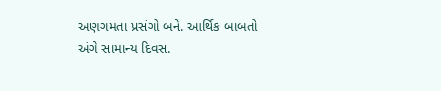અણગમતા પ્રસંગો બને. આર્થિક બાબતો અંગે સામાન્ય દિવસ.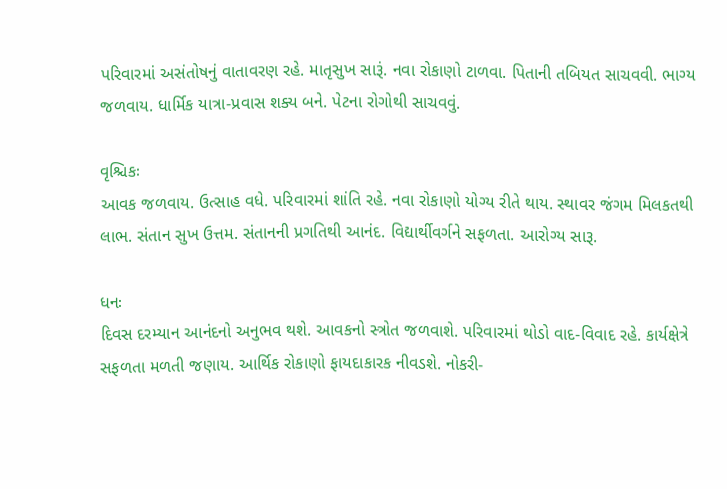પરિવારમાં અસંતોષનું વાતાવરણ રહે. માતૃસુખ સારૂં. નવા રોકાણો ટાળવા. પિતાની તબિયત સાચવવી. ભાગ્ય જળવાય. ધાર્મિક યાત્રા-પ્રવાસ શક્ય બને. પેટના રોગોથી સાચવવું.

વૃશ્ચિકઃ
આવક જળવાય. ઉત્સાહ વધે. પરિવારમાં શાંતિ રહે. નવા રોકાણો યોગ્ય રીતે થાય. સ્થાવર જંગમ મિલકતથી લાભ. સંતાન સુખ ઉત્તમ. સંતાનની પ્રગતિથી આનંદ. વિદ્યાર્થીવર્ગને સફળતા. આરોગ્ય સારૂ.

ધનઃ
દિવસ દરમ્યાન આનંદનો અનુભવ થશે. આવકનો સ્ત્રોત જળવાશે. પરિવારમાં થોડો વાદ-વિવાદ રહે. કાર્યક્ષેત્રે સફળતા મળતી જણાય. આર્થિક રોકાણો ફાયદાકારક નીવડશે. નોકરી-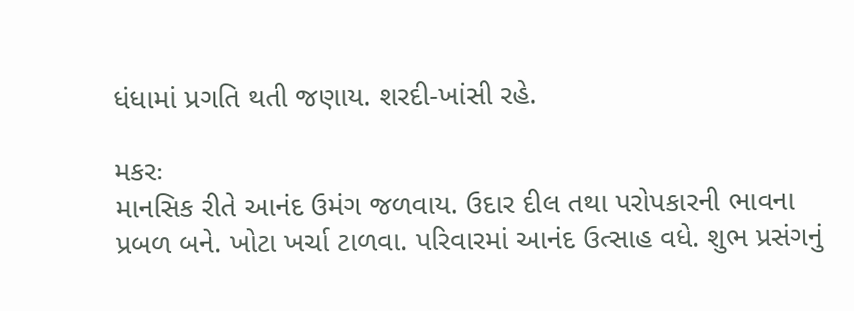ધંધામાં પ્રગતિ થતી જણાય. શરદી-ખાંસી રહે.

મકરઃ
માનસિક રીતે આનંદ ઉમંગ જળવાય. ઉદાર દીલ તથા પરોપકારની ભાવના પ્રબળ બને. ખોટા ખર્ચા ટાળવા. પરિવારમાં આનંદ ઉત્સાહ વધે. શુભ પ્રસંગનું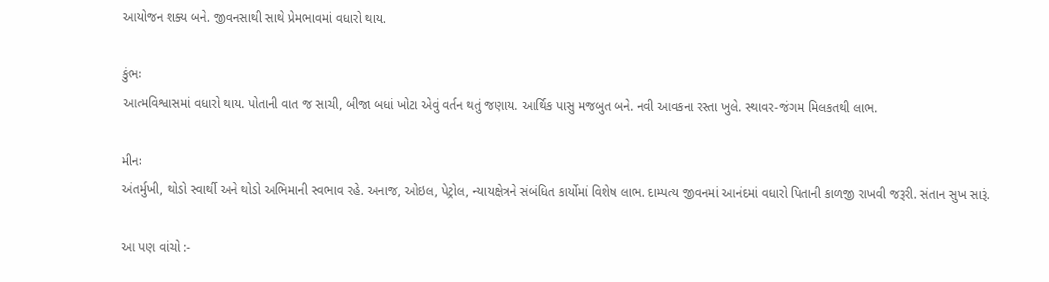આયોજન શક્ય બને. જીવનસાથી સાથે પ્રેમભાવમાં વધારો થાય.

કુંભઃ
આત્મવિશ્વાસમાં વધારો થાય. પોતાની વાત જ સાચી, બીજા બધાં ખોટા એવું વર્તન થતું જણાય. આર્થિક પાસુ મજબુત બને. નવી આવકના રસ્તા ખુલે. સ્થાવર-જંગમ મિલકતથી લાભ.

મીનઃ
અંતર્મુખી, થોડો સ્વાર્થી અને થોડો અભિમાની સ્વભાવ રહે. અનાજ, ઓઇલ, પેટ્રોલ, ન્યાયક્ષેત્રને સંબંધિત કાર્યોમાં વિશેષ લાભ. દામ્પત્ય જીવનમાં આનંદમાં વધારો પિતાની કાળજી રાખવી જરૂરી. સંતાન સુખ સારૂં.

આ પણ વાંચો :-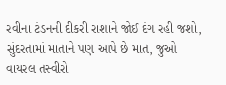રવીના ટંડનની દીકરી રાશાને જોઈ દંગ રહી જશો, સુંદરતામાં માતાને પણ આપે છે માત, જુઓ વાયરલ તસ્વીરો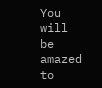You will be amazed to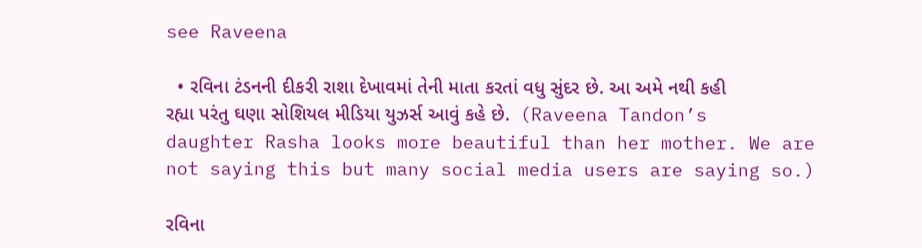see Raveena

  • રવિના ટંડનની દીકરી રાશા દેખાવમાં તેની માતા કરતાં વધુ સુંદર છે. આ અમે નથી કહી રહ્યા પરંતુ ઘણા સોશિયલ મીડિયા યુઝર્સ આવું કહે છે.  (Raveena Tandon’s daughter Rasha looks more beautiful than her mother. We are not saying this but many social media users are saying so.)

રવિના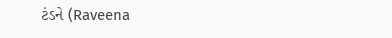ટંડને (Raveena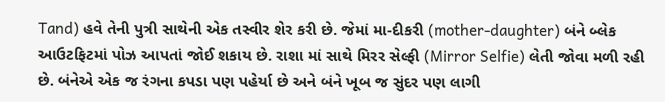Tand) હવે તેની પુત્રી સાથેની એક તસ્વીર શેર કરી છે. જેમાં મા-દીકરી (mother-daughter) બંને બ્લેક આઉટફિટમાં પોઝ આપતાં જોઈ શકાય છે. રાશા માં સાથે મિરર સેલ્ફી (Mirror Selfie) લેતી જોવા મળી રહી છે. બંનેએ એક જ રંગના કપડા પણ પહેર્યા છે અને બંને ખૂબ જ સુંદર પણ લાગી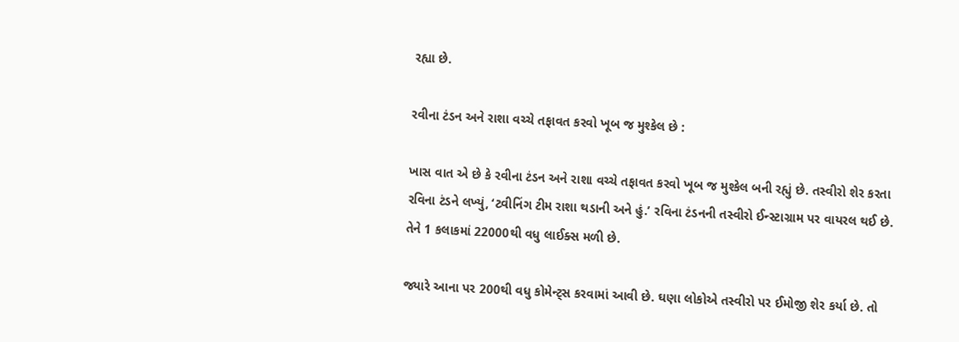રહ્યા છે.

રવીના ટંડન અને રાશા વચ્ચે તફાવત કરવો ખૂબ જ મુશ્કેલ છે :

ખાસ વાત એ છે કે રવીના ટંડન અને રાશા વચ્ચે તફાવત કરવો ખૂબ જ મુશ્કેલ બની રહ્યું છે. તસ્વીરો શેર કરતા રવિના ટંડને લખ્યું, ‘ટ્વીનિંગ ટીમ રાશા થડાની અને હું.’ રવિના ટંડનની તસ્વીરો ઈન્સ્ટાગ્રામ પર વાયરલ થઈ છે. તેને 1 કલાકમાં 22000થી વધુ લાઈક્સ મળી છે.

જ્યારે આના પર 200થી વધુ કોમેન્ટ્સ કરવામાં આવી છે. ઘણા લોકોએ તસ્વીરો પર ઈમોજી શેર કર્યા છે. તો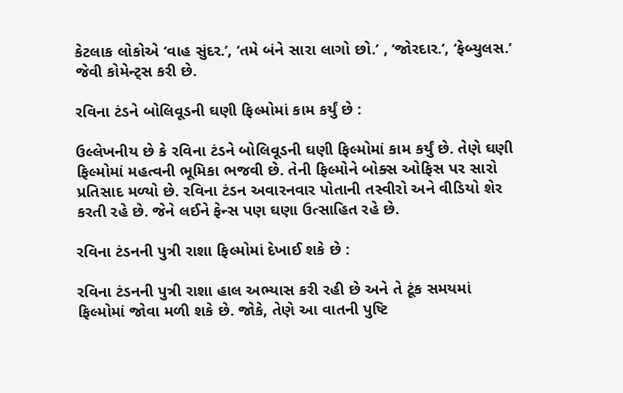કેટલાક લોકોએ ‘વાહ સુંદર.’, ‘તમે બંને સારા લાગો છો.’ , ‘જોરદાર.’, ‘ફેબ્યુલસ.’ જેવી કોમેન્ટ્સ કરી છે.

રવિના ટંડને બોલિવૂડની ઘણી ફિલ્મોમાં કામ કર્યું છે :

ઉલ્લેખનીય છે કે રવિના ટંડને બોલિવૂડની ઘણી ફિલ્મોમાં કામ કર્યું છે. તેણે ઘણી ફિલ્મોમાં મહત્વની ભૂમિકા ભજવી છે. તેની ફિલ્મોને બોક્સ ઓફિસ પર સારો પ્રતિસાદ મળ્યો છે. રવિના ટંડન અવારનવાર પોતાની તસ્વીરો અને વીડિયો શેર કરતી રહે છે. જેને લઈને ફેન્સ પણ ઘણા ઉત્સાહિત રહે છે.

રવિના ટંડનની પુત્રી રાશા ફિલ્મોમાં દેખાઈ શકે છે :

રવિના ટંડનની પુત્રી રાશા હાલ અભ્યાસ કરી રહી છે અને તે ટૂંક સમયમાં ફિલ્મોમાં જોવા મળી શકે છે. જોકે, તેણે આ વાતની પુષ્ટિ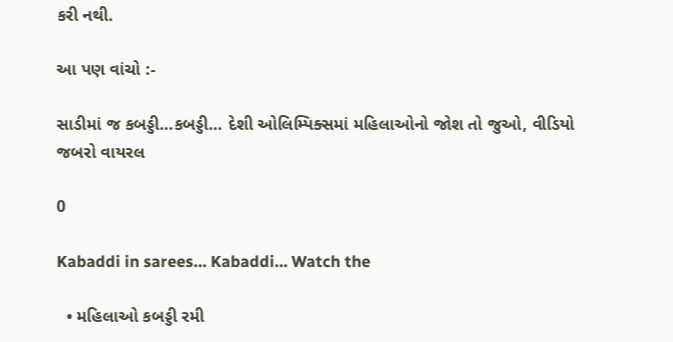કરી નથી.

આ પણ વાંચો :-

સાડીમાં જ કબડ્ડી…કબડ્ડી… દેશી ઓલિમ્પિક્સમાં મહિલાઓનો જોશ તો જુઓ, વીડિયો જબરો વાયરલ

0

Kabaddi in sarees… Kabaddi… Watch the

  • મહિલાઓ કબડ્ડી રમી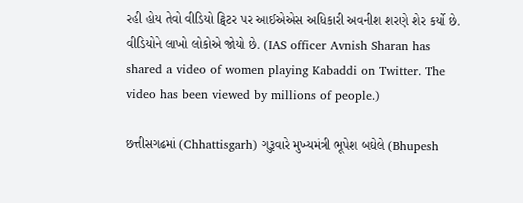રહી હોય તેવો વીડિયો ટ્વિટર પર આઈએએસ અધિકારી અવનીશ શરણે શેર કર્યો છે. વીડિયોને લાખો લોકોએ જોયો છે. (IAS officer Avnish Sharan has shared a video of women playing Kabaddi on Twitter. The video has been viewed by millions of people.)

છત્તીસગઢમાં (Chhattisgarh) ગુરૂવારે મુખ્યમંત્રી ભૂપેશ બઘેલે (Bhupesh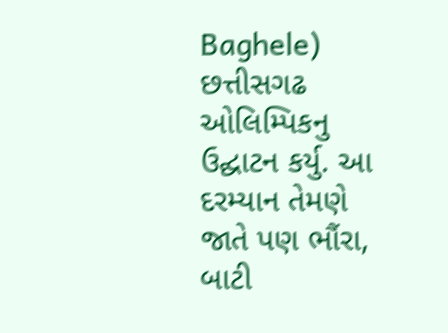Baghele) છત્તીસગઢ ઓલિમ્પિકનુ ઉદ્ઘાટન કર્યુ. આ દરમ્યાન તેમણે જાતે પણ ભૌંરા, બાટી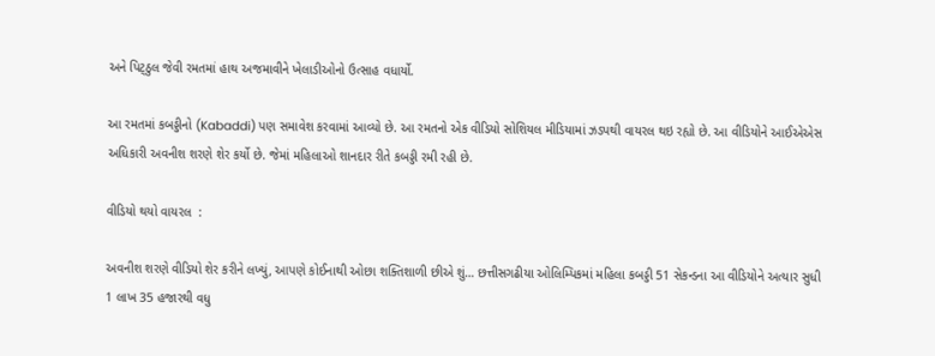અને પિટ્ઠુલ જેવી રમતમાં હાથ અજમાવીને ખેલાડીઓનો ઉત્સાહ વધાર્યો.

આ રમતમાં કબડ્ડીનો (Kabaddi) પણ સમાવેશ કરવામાં આવ્યો છે. આ રમતનો એક વીડિયો સોશિયલ મીડિયામાં ઝડપથી વાયરલ થઇ રહ્યો છે. આ વીડિયોને આઈએએસ અધિકારી અવનીશ શરણે શેર કર્યો છે. જેમાં મહિલાઓ શાનદાર રીતે કબડ્ડી રમી રહી છે.

વીડિયો થયો વાયરલ  :

અવનીશ શરણે વીડિયો શેર કરીને લખ્યું, આપણે કોઈનાથી ઓછા શક્તિશાળી છીએ શું… છત્તીસગઢીયા ઓલિમ્પિકમાં મહિલા કબડ્ડી 51 સેકન્ડના આ વીડિયોને અત્યાર સુધી 1 લાખ 35 હજારથી વધુ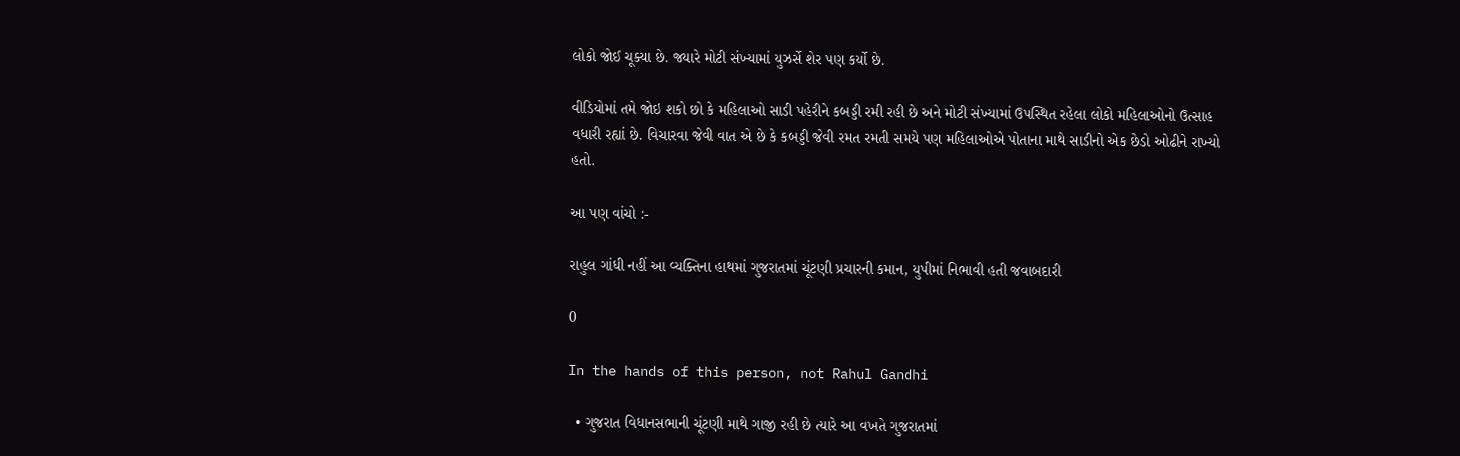લોકો જોઈ ચૂક્યા છે. જ્યારે મોટી સંખ્યામાં યુઝર્સે શેર પણ કર્યો છે.

વીડિયોમાં તમે જોઇ શકો છો કે મહિલાઓ સાડી પહેરીને કબડ્ડી રમી રહી છે અને મોટી સંખ્યામાં ઉપસ્થિત રહેલા લોકો મહિલાઓનો ઉત્સાહ વધારી રહ્યાં છે. વિચારવા જેવી વાત એ છે કે કબડ્ડી જેવી રમત રમતી સમયે પણ મહિલાઓએ પોતાના માથે સાડીનો એક છેડો ઓઢીને રાખ્યો હતો.

આ પણ વાંચો :-

રાહુલ ગાંધી નહીં આ વ્યક્તિના હાથમાં ગુજરાતમાં ચૂંટણી પ્રચારની કમાન, યુપીમાં નિભાવી હતી જવાબદારી

0

In the hands of this person, not Rahul Gandhi

  • ગુજરાત વિધાનસભાની ચૂંટણી માથે ગાજી રહી છે ત્યારે આ વખતે ગુજરાતમાં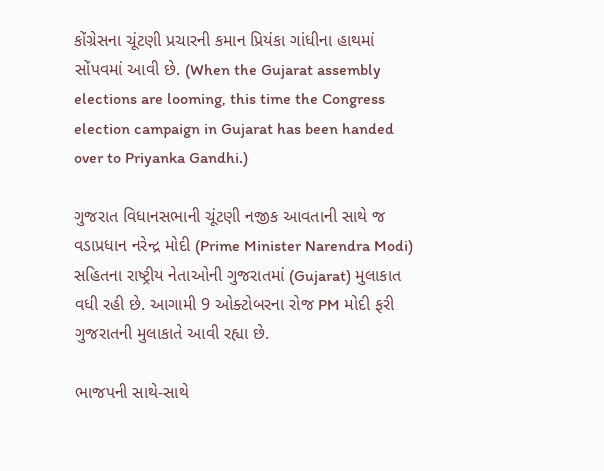કોંગ્રેસના ચૂંટણી પ્રચારની કમાન પ્રિયંકા ગાંધીના હાથમાં સોંપવમાં આવી છે. (When the Gujarat assembly elections are looming, this time the Congress election campaign in Gujarat has been handed over to Priyanka Gandhi.)

ગુજરાત વિધાનસભાની ચૂંટણી નજીક આવતાની સાથે જ વડાપ્રધાન નરેન્દ્ર મોદી (Prime Minister Narendra Modi) સહિતના રાષ્ટ્રીય નેતાઓની ગુજરાતમાં (Gujarat) મુલાકાત વધી રહી છે. આગામી 9 ઓક્ટોબરના રોજ PM મોદી ફરી ગુજરાતની મુલાકાતે આવી રહ્યા છે.

ભાજપની સાથે-સાથે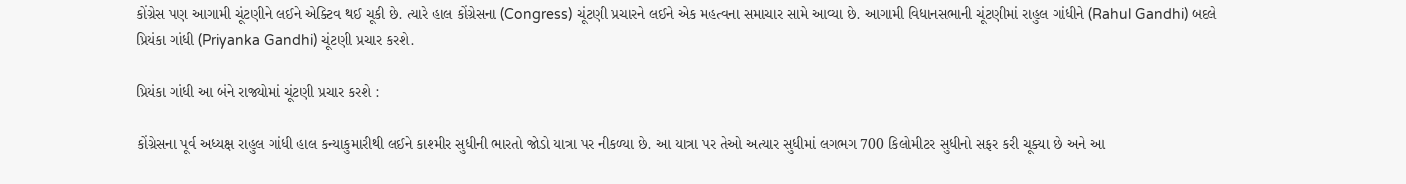કોંગ્રેસ પણ આગામી ચૂંટણીને લઈને એક્ટિવ થઈ ચૂકી છે. ત્યારે હાલ કોંગ્રેસના (Congress) ચૂંટણી પ્રચારને લઈને એક મહત્વના સમાચાર સામે આવ્યા છે. આગામી વિધાનસભાની ચૂંટણીમાં રાહુલ ગાંધીને (Rahul Gandhi) બદલે પ્રિયંકા ગાંધી (Priyanka Gandhi) ચૂંટણી પ્રચાર કરશે.

પ્રિયંકા ગાંધી આ બંને રાજ્યોમાં ચૂંટણી પ્રચાર કરશે :

કોંગ્રેસના પૂર્વ અધ્યક્ષ રાહુલ ગાંધી હાલ કન્યાકુમારીથી લઈને કાશ્મીર સુધીની ભારતો જોડો યાત્રા પર નીકળ્યા છે. આ યાત્રા પર તેઓ અત્યાર સુધીમાં લગભગ 700 કિલોમીટર સુધીનો સફર કરી ચૂક્યા છે અને આ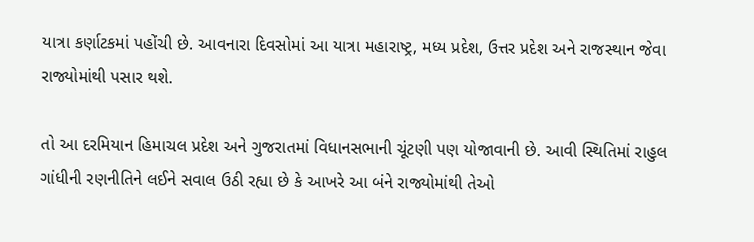યાત્રા કર્ણાટકમાં પહોંચી છે. આવનારા દિવસોમાં આ યાત્રા મહારાષ્ટ્ર, મધ્ય પ્રદેશ, ઉત્તર પ્રદેશ અને રાજસ્થાન જેવા રાજ્યોમાંથી પસાર થશે.

તો આ દરમિયાન હિમાચલ પ્રદેશ અને ગુજરાતમાં વિધાનસભાની ચૂંટણી પણ યોજાવાની છે. આવી સ્થિતિમાં રાહુલ ગાંધીની રણનીતિને લઈને સવાલ ઉઠી રહ્યા છે કે આખરે આ બંને રાજ્યોમાંથી તેઓ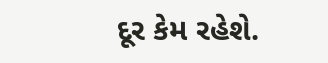દૂર કેમ રહેશે.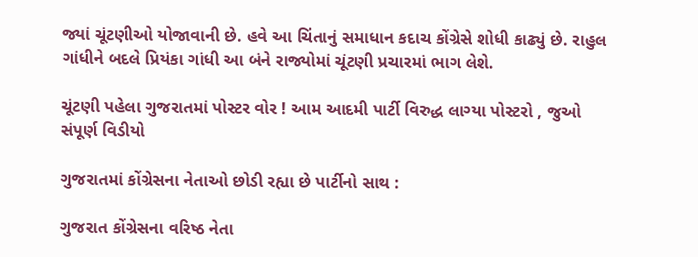જ્યાં ચૂંટણીઓ યોજાવાની છે. હવે આ ચિંતાનું સમાધાન કદાચ કોંગ્રેસે શોધી કાઢ્યું છે. રાહુલ ગાંધીને બદલે પ્રિયંકા ગાંધી આ બંને રાજ્યોમાં ચૂંટણી પ્રચારમાં ભાગ લેશે.

ચૂંટણી પહેલા ગુજરાતમાં પોસ્ટર વોર ! આમ આદમી પાર્ટી વિરુદ્ધ લાગ્યા પોસ્ટરો , જુઓ સંપૂર્ણ વિડીયો

ગુજરાતમાં કોંગ્રેસના નેતાઓ છોડી રહ્યા છે પાર્ટીનો સાથ :

ગુજરાત કોંગ્રેસના વરિષ્ઠ નેતા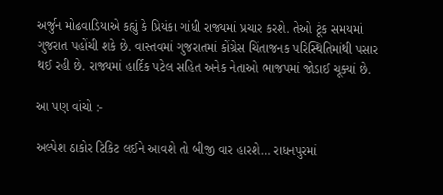અર્જુન મોઢવાડિયાએ કહ્યું કે પ્રિયંકા ગાંધી રાજ્યમાં પ્રચાર કરશે. તેઓ ટૂંક સમયમાં ગુજરાત પહોંચી શકે છે. વાસ્તવમાં ગુજરાતમાં કોંગ્રેસ ચિંતાજનક પરિસ્થિતિમાંથી પસાર થઈ રહી છે. રાજ્યમાં હાર્દિક પટેલ સહિત અનેક નેતાઓ ભાજપમાં જોડાઈ ચૂક્યાં છે.

આ પણ વાંચો :-

અલ્પેશ ઠાકોર ટિકિટ લઈને આવશે તો બીજી વાર હારશે… રાધનપુરમાં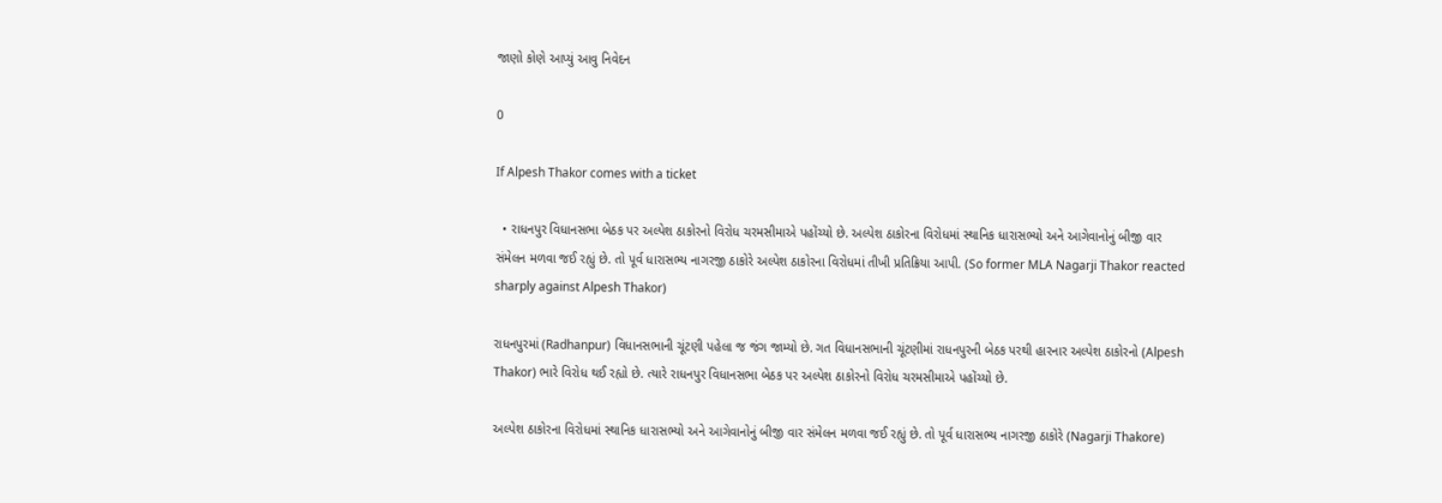જાણો કોણે આપ્યું આવુ નિવેદન

0

If Alpesh Thakor comes with a ticket

  • રાધનપુર વિધાનસભા બેઠક પર અલ્પેશ ઠાકોરનો વિરોધ ચરમસીમાએ પહોંચ્યો છે. અલ્પેશ ઠાકોરના વિરોધમાં સ્થાનિક ધારાસભ્યો અને આગેવાનોનું બીજી વાર સંમેલન મળવા જઈ રહ્યું છે. તો પૂર્વ ધારાસભ્ય નાગરજી ઠાકોરે અલ્પેશ ઠાકોરના વિરોધમાં તીખી પ્રતિક્રિયા આપી. (So former MLA Nagarji Thakor reacted sharply against Alpesh Thakor)

રાધનપુરમાં (Radhanpur) વિધાનસભાની ચૂંટણી પહેલા જ જંગ જામ્યો છે. ગત વિધાનસભાની ચૂંટણીમાં રાધનપુરની બેઠક પરથી હારનાર અલ્પેશ ઠાકોરનો (Alpesh Thakor) ભારે વિરોધ થઈ રહ્યો છે. ત્યારે રાધનપુર વિધાનસભા બેઠક પર અલ્પેશ ઠાકોરનો વિરોધ ચરમસીમાએ પહોંચ્યો છે.

અલ્પેશ ઠાકોરના વિરોધમાં સ્થાનિક ધારાસભ્યો અને આગેવાનોનું બીજી વાર સંમેલન મળવા જઈ રહ્યું છે. તો પૂર્વ ધારાસભ્ય નાગરજી ઠાકોરે (Nagarji Thakore)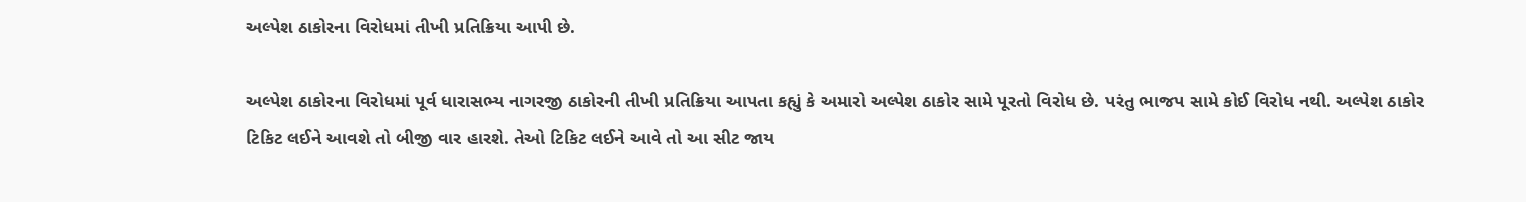અલ્પેશ ઠાકોરના વિરોધમાં તીખી પ્રતિક્રિયા આપી છે.

અલ્પેશ ઠાકોરના વિરોધમાં પૂર્વ ધારાસભ્ય નાગરજી ઠાકોરની તીખી પ્રતિક્રિયા આપતા કહ્યું કે અમારો અલ્પેશ ઠાકોર સામે પૂરતો વિરોધ છે. પરંતુ ભાજપ સામે કોઈ વિરોધ નથી. અલ્પેશ ઠાકોર ટિકિટ લઈને આવશે તો બીજી વાર હારશે. તેઓ ટિકિટ લઈને આવે તો આ સીટ જાય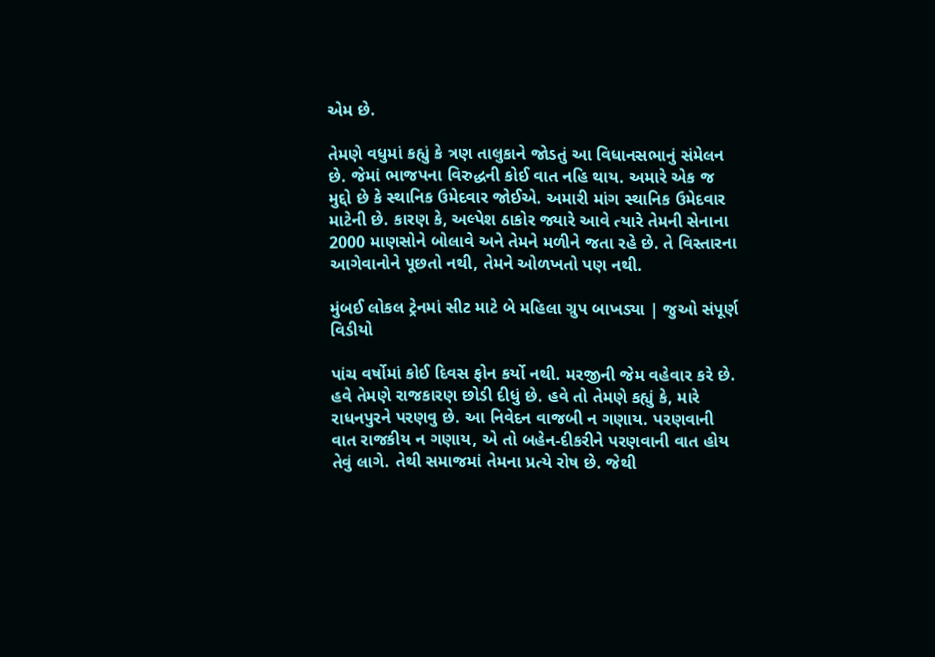એમ છે.

તેમણે વધુમાં કહ્યું કે ત્રણ તાલુકાને જોડતું આ વિધાનસભાનું સંમેલન છે. જેમાં ભાજપના વિરુદ્ધની કોઈ વાત નહિ થાય. અમારે એક જ મુદ્દો છે કે સ્થાનિક ઉમેદવાર જોઈએ. અમારી માંગ સ્થાનિક ઉમેદવાર માટેની છે. કારણ કે, અલ્પેશ ઠાકોર જ્યારે આવે ત્યારે તેમની સેનાના 2000 માણસોને બોલાવે અને તેમને મળીને જતા રહે છે. તે વિસ્તારના આગેવાનોને પૂછતો નથી, તેમને ઓળખતો પણ નથી.

મુંબઈ લોકલ ટ્રેનમાં સીટ માટે બે મહિલા ગ્રુપ બાખડ્યા | જુઓ સંપૂર્ણ વિડીયો

પાંચ વર્ષોમાં કોઈ દિવસ ફોન કર્યો નથી. મરજીની જેમ વહેવાર કરે છે. હવે તેમણે રાજકારણ છોડી દીધું છે. હવે તો તેમણે કહ્યું કે, મારે રાધનપુરને પરણવુ છે. આ નિવેદન વાજબી ન ગણાય. પરણવાની વાત રાજકીય ન ગણાય, એ તો બહેન-દીકરીને પરણવાની વાત હોય તેવું લાગે. તેથી સમાજમાં તેમના પ્રત્યે રોષ છે. જેથી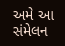અમે આ સંમેલન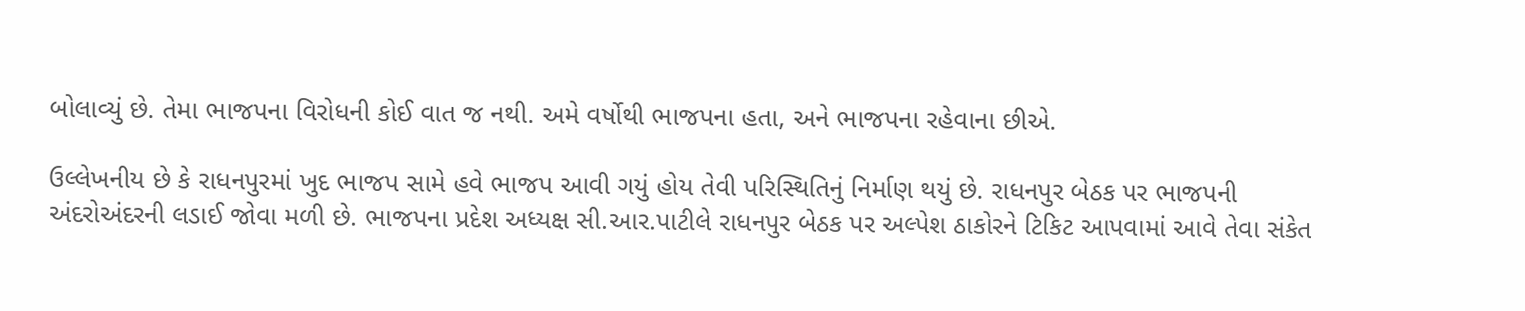બોલાવ્યું છે. તેમા ભાજપના વિરોધની કોઈ વાત જ નથી. અમે વર્ષોથી ભાજપના હતા, અને ભાજપના રહેવાના છીએ.

ઉલ્લેખનીય છે કે રાધનપુરમાં ખુદ ભાજપ સામે હવે ભાજપ આવી ગયું હોય તેવી પરિસ્થિતિનું નિર્માણ થયું છે. રાધનપુર બેઠક પર ભાજપની અંદરોઅંદરની લડાઈ જોવા મળી છે. ભાજપના પ્રદેશ અધ્યક્ષ સી.આર.પાટીલે રાધનપુર બેઠક પર અલ્પેશ ઠાકોરને ટિકિટ આપવામાં આવે તેવા સંકેત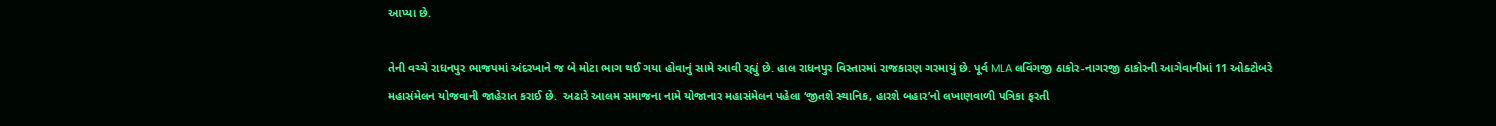આપ્યા છે.

તેની વચ્ચે રાધનપુર ભાજપમાં અંદરખાને જ બે મોટા ભાગ થઈ ગયા હોવાનું સામે આવી રહ્યું છે. હાલ રાધનપુર વિસ્તારમાં રાજકારણ ગરમાયું છે. પૂર્વ MLA લવિંગજી ઠાકોર-નાગરજી ઠાકોરની આગેવાનીમાં 11 ઓક્ટોબરે મહાસંમેલન યોજવાની જાહેરાત કરાઈ છે.  અઢારે આલમ સમાજના નામે યોજાનાર મહાસંમેલન પહેલા ‘જીતશે સ્થાનિક, હારશે બહાર’નો લખાણવાળી પત્રિકા ફરતી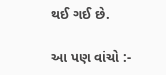થઈ ગઈ છે.

આ પણ વાંચો :-